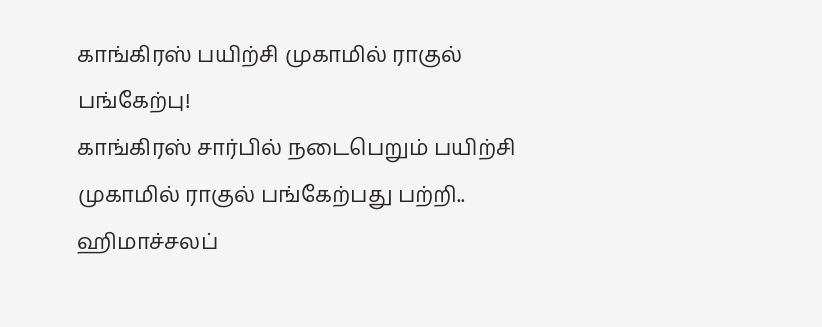காங்கிரஸ் பயிற்சி முகாமில் ராகுல் பங்கேற்பு!
காங்கிரஸ் சார்பில் நடைபெறும் பயிற்சி முகாமில் ராகுல் பங்கேற்பது பற்றி..
ஹிமாச்சலப்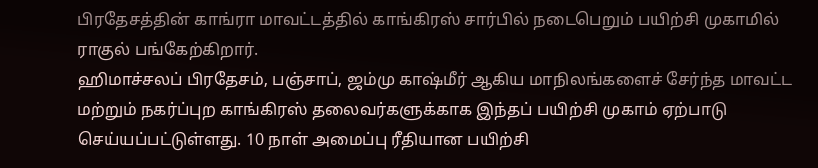பிரதேசத்தின் காங்ரா மாவட்டத்தில் காங்கிரஸ் சார்பில் நடைபெறும் பயிற்சி முகாமில் ராகுல் பங்கேற்கிறார்.
ஹிமாச்சலப் பிரதேசம், பஞ்சாப், ஜம்மு காஷ்மீர் ஆகிய மாநிலங்களைச் சேர்ந்த மாவட்ட மற்றும் நகர்ப்புற காங்கிரஸ் தலைவர்களுக்காக இந்தப் பயிற்சி முகாம் ஏற்பாடு செய்யப்பட்டுள்ளது. 10 நாள் அமைப்பு ரீதியான பயிற்சி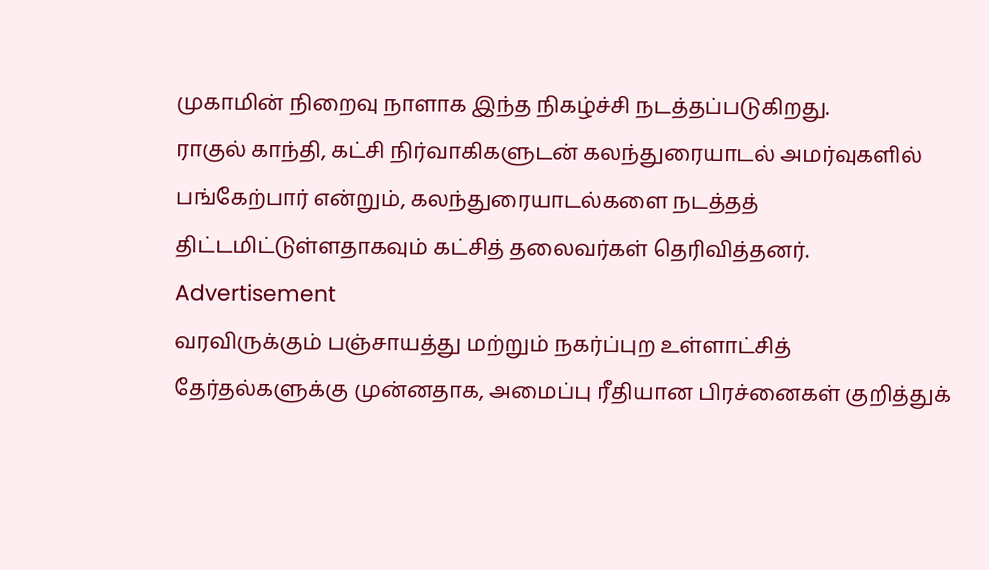முகாமின் நிறைவு நாளாக இந்த நிகழ்ச்சி நடத்தப்படுகிறது.
ராகுல் காந்தி, கட்சி நிர்வாகிகளுடன் கலந்துரையாடல் அமர்வுகளில் பங்கேற்பார் என்றும், கலந்துரையாடல்களை நடத்தத் திட்டமிட்டுள்ளதாகவும் கட்சித் தலைவர்கள் தெரிவித்தனர்.
Advertisement
வரவிருக்கும் பஞ்சாயத்து மற்றும் நகர்ப்புற உள்ளாட்சித் தேர்தல்களுக்கு முன்னதாக, அமைப்பு ரீதியான பிரச்னைகள் குறித்துக்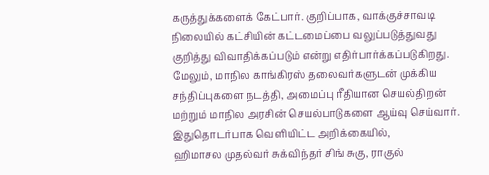கருத்துக்களைக் கேட்பார். குறிப்பாக, வாக்குச்சாவடி நிலையில் கட்சியின் கட்டமைப்பை வலுப்படுத்துவது குறித்து விவாதிக்கப்படும் என்று எதிர்பார்க்கப்படுகிறது.
மேலும், மாநில காங்கிரஸ் தலைவர்களுடன் முக்கிய சந்திப்புகளை நடத்தி, அமைப்பு ரீதியான செயல்திறன் மற்றும் மாநில அரசின் செயல்பாடுகளை ஆய்வு செய்வார்.
இதுதொடர்பாக வெளியிட்ட அறிக்கையில்,
ஹிமாசல முதல்வர் சுக்விந்தர் சிங் சுகு, ராகுல்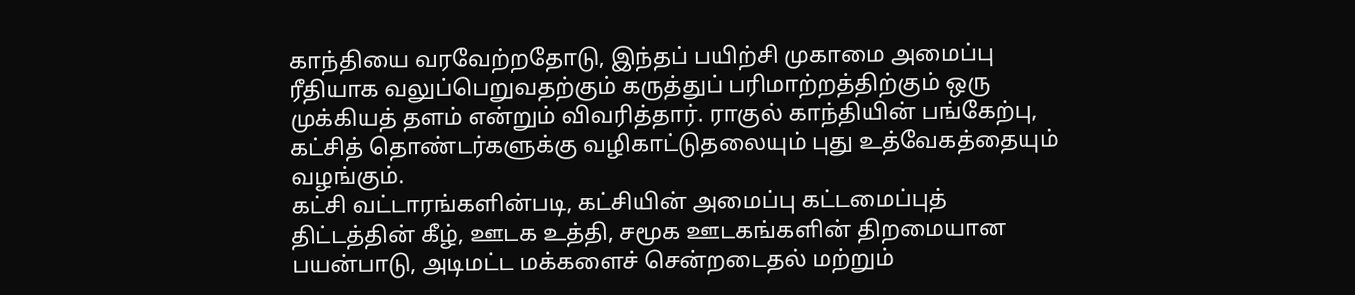காந்தியை வரவேற்றதோடு, இந்தப் பயிற்சி முகாமை அமைப்பு ரீதியாக வலுப்பெறுவதற்கும் கருத்துப் பரிமாற்றத்திற்கும் ஒரு முக்கியத் தளம் என்றும் விவரித்தார். ராகுல் காந்தியின் பங்கேற்பு, கட்சித் தொண்டர்களுக்கு வழிகாட்டுதலையும் புது உத்வேகத்தையும் வழங்கும்.
கட்சி வட்டாரங்களின்படி, கட்சியின் அமைப்பு கட்டமைப்புத் திட்டத்தின் கீழ், ஊடக உத்தி, சமூக ஊடகங்களின் திறமையான பயன்பாடு, அடிமட்ட மக்களைச் சென்றடைதல் மற்றும்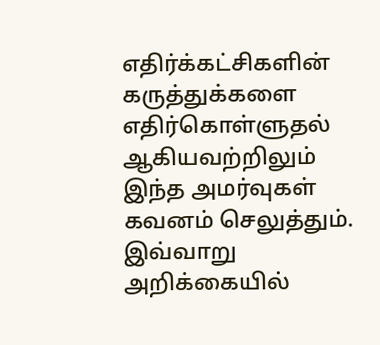எதிர்க்கட்சிகளின் கருத்துக்களை எதிர்கொள்ளுதல் ஆகியவற்றிலும் இந்த அமர்வுகள் கவனம் செலுத்தும். இவ்வாறு அறிக்கையில்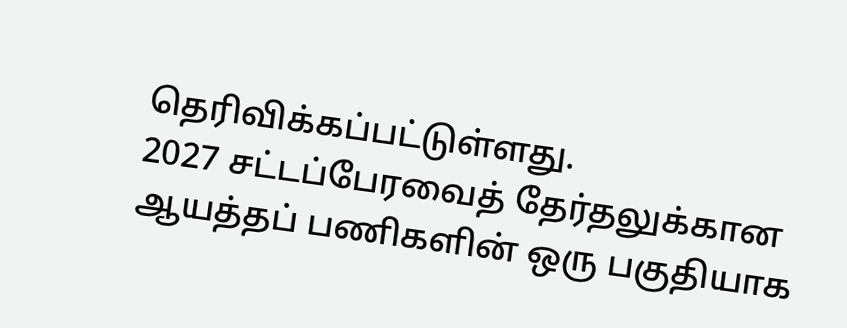தெரிவிக்கப்பட்டுள்ளது.
2027 சட்டப்பேரவைத் தேர்தலுக்கான ஆயத்தப் பணிகளின் ஒரு பகுதியாக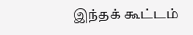இந்தக் கூட்டம்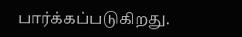பார்க்கப்படுகிறது.